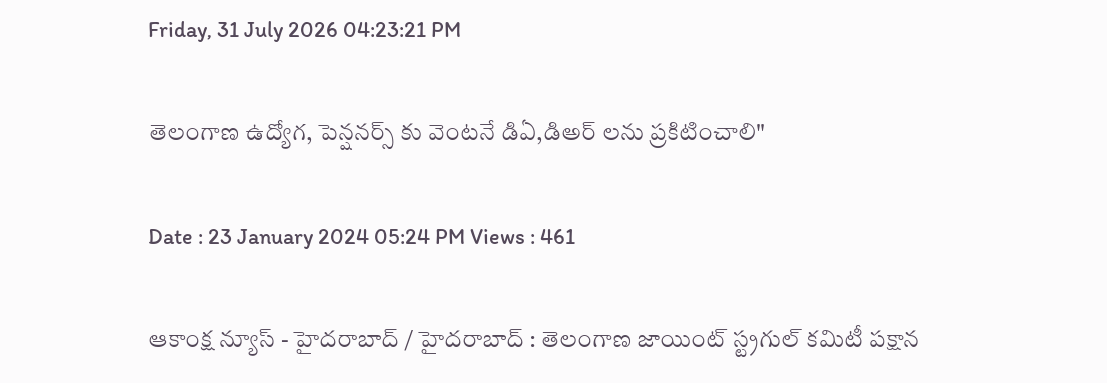Friday, 31 July 2026 04:23:21 PM

తెలంగాణ ఉద్యోగ, పెన్షనర్స్ కు వెంటనే డిఏ,డిఅర్ లను ప్రకిటించాలి"

Date : 23 January 2024 05:24 PM Views : 461

ఆకాంక్ష న్యూస్ - హైదరాబాద్ / హైదరాబాద్ : తెలంగాణ జాయింట్ స్ట్రగుల్ కమిటీ పక్షాన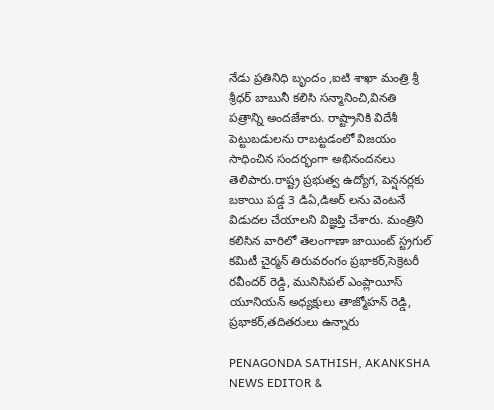నేడు ప్రతినిధి బృందం ,ఐటి శాఖా మంత్రి శ్రీ శ్రీధర్ బాబునీ కలిసి సన్మానించి,వినతి పత్రాన్ని అందజేశారు. రాష్ట్రానికి విదేశీ పెట్టుబడులను రాబట్టడంలో విజయం సాధించిన సందర్భంగా అభినందనలు తెలిపారు.రాష్ట్ర ప్రభుత్వ ఉద్యోగ, పెన్షనర్లకు బకాయి పడ్డ 3 డిఏ,డిఅర్ లను వెంటనే విడుదల చేయాలని విజ్ఞప్తి చేశారు. మంత్రిని కలిసిన వారిలో తెలంగాణా జాయింట్ స్ట్రగుల్ కమిటీ చైర్మన్ తిరువరంగం ప్రభాకర్,సెక్రెటరీ రవీందర్ రెడ్డి, మునిసిపల్ ఎంప్లాయీస్ యూనియన్ అధ్యక్షులు తాజ్మోహన్ రెడ్డి, ప్రభాకర్,తదితరులు ఉన్నారు

PENAGONDA SATHISH, AKANKSHA NEWS EDITOR &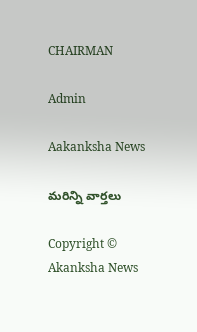CHAIRMAN

Admin

Aakanksha News

మరిన్ని వార్తలు

Copyright © Akanksha News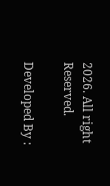2026. All right Reserved.

Developed By :